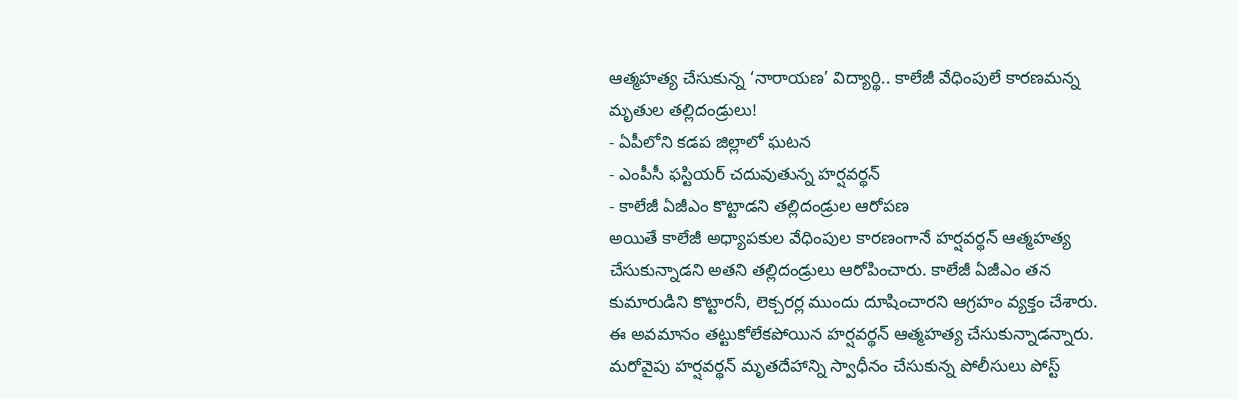ఆత్మహత్య చేసుకున్న ‘నారాయణ’ విద్యార్థి.. కాలేజీ వేధింపులే కారణమన్న మృతుల తల్లిదండ్రులు!
- ఏపీలోని కడప జిల్లాలో ఘటన
- ఎంపీసీ ఫస్టియర్ చదువుతున్న హర్షవర్థన్
- కాలేజీ ఏజీఎం కొట్టాడని తల్లిదండ్రుల ఆరోపణ
అయితే కాలేజీ అధ్యాపకుల వేధింపుల కారణంగానే హర్షవర్థన్ ఆత్మహత్య చేసుకున్నాడని అతని తల్లిదండ్రులు ఆరోపించారు. కాలేజీ ఏజీఎం తన కుమారుడిని కొట్టారనీ, లెక్చరర్ల ముందు దూషించారని ఆగ్రహం వ్యక్తం చేశారు. ఈ అవమానం తట్టుకోలేకపోయిన హర్షవర్థన్ ఆత్మహత్య చేసుకున్నాడన్నారు. మరోవైపు హర్షవర్థన్ మృతదేహాన్ని స్వాధీనం చేసుకున్న పోలీసులు పోస్ట్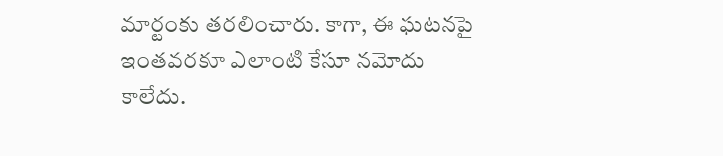మార్టంకు తరలించారు. కాగా, ఈ ఘటనపై ఇంతవరకూ ఎలాంటి కేసూ నమోదు కాలేదు.